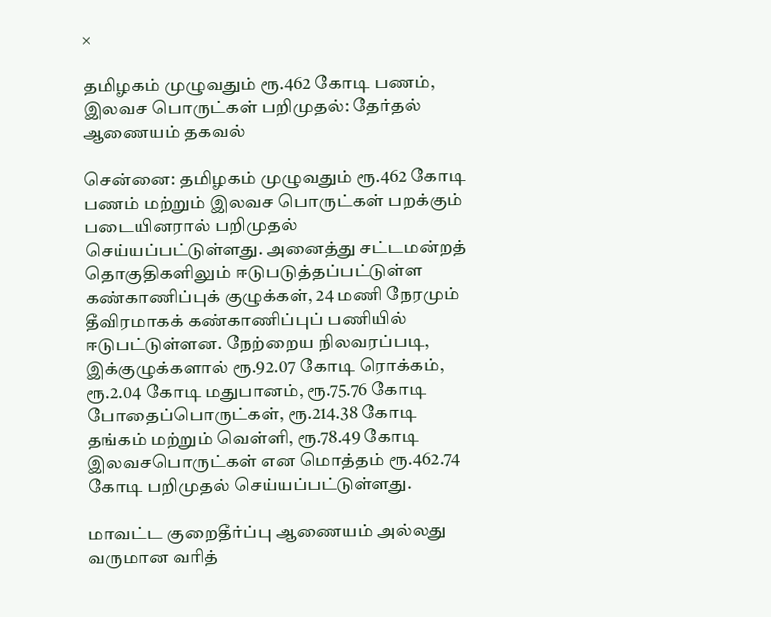×

தமிழகம் முழுவதும் ரூ.462 கோடி பணம், இலவச பொருட்கள் பறிமுதல்: தேர்தல் ஆணையம் தகவல்

சென்னை: தமிழகம் முழுவதும் ரூ.462 கோடி பணம் மற்றும் இலவச பொருட்கள் பறக்கும் படையினரால் பறிமுதல் செய்யப்பட்டுள்ளது. அனைத்து சட்டமன்றத் தொகுதிகளிலும் ஈடுபடுத்தப்பட்டுள்ள கண்காணிப்புக் குழுக்கள், 24 மணி நேரமும் தீவிரமாகக் கண்காணிப்புப் பணியில் ஈடுபட்டுள்ளன. நேற்றைய நிலவரப்படி, இக்குழுக்களால் ரூ.92.07 கோடி ரொக்கம், ரூ.2.04 கோடி மதுபானம், ரூ.75.76 கோடி போதைப்பொருட்கள், ரூ.214.38 கோடி தங்கம் மற்றும் வெள்ளி, ரூ.78.49 கோடி இலவசபொருட்கள் என மொத்தம் ரூ.462.74 கோடி பறிமுதல் செய்யப்பட்டுள்ளது.

மாவட்ட குறைதீர்ப்பு ஆணையம் அல்லது வருமான வரித்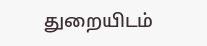துறையிடம்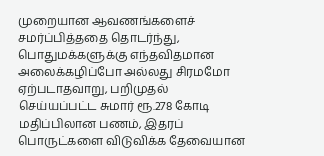முறையான ஆவணங்களைச் சமர்ப்பித்ததை தொடர்ந்து, பொதுமக்களுக்கு எந்தவிதமான அலைக்கழிப்போ அல்லது சிரமமோ ஏற்படாதவாறு, பறிமுதல் செய்யப்பட்ட சுமார் ரூ.278 கோடி மதிப்பிலான பணம், இதரப் பொருட்களை விடுவிக்க தேவையான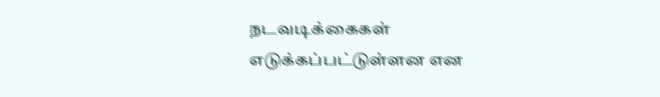நடவடிக்கைகள் எடுக்கப்பட்டுள்ளன என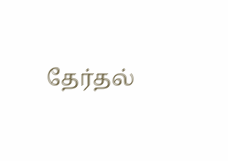தேர்தல்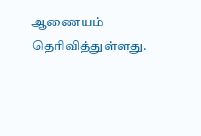ஆணையம் தெரிவித்துள்ளது.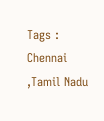Tags : Chennai ,Tamil Nadu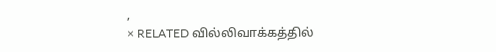,
× RELATED வில்லிவாக்கத்தில்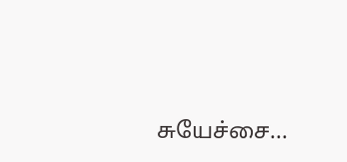சுயேச்சை...